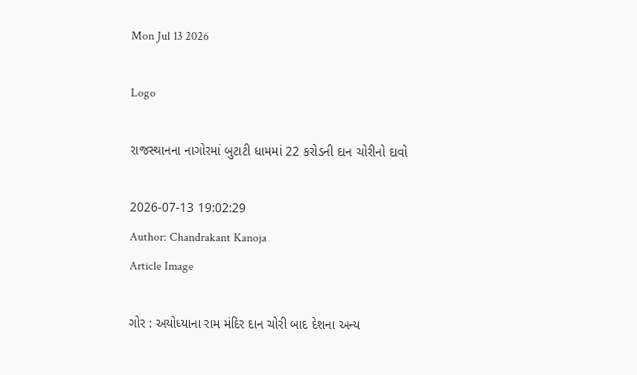Mon Jul 13 2026

Logo

રાજસ્થાનના નાગોરમાં બુટાટી ધામમાં 22 કરોડની દાન ચોરીનો દાવો

2026-07-13 19:02:29
Author: Chandrakant Kanoja
Article Image

ગોર : અયોધ્યાના રામ મંદિર દાન ચોરી બાદ દેશના અન્ય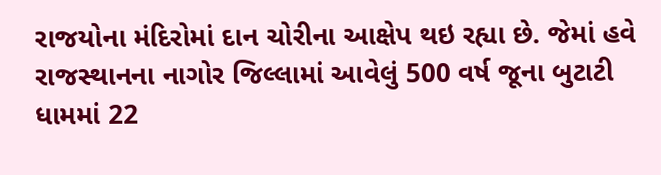રાજયોના મંદિરોમાં દાન ચોરીના આક્ષેપ થઇ રહ્યા છે. જેમાં હવે રાજસ્થાનના નાગોર જિલ્લામાં આવેલું 500 વર્ષ જૂના બુટાટી ધામમાં 22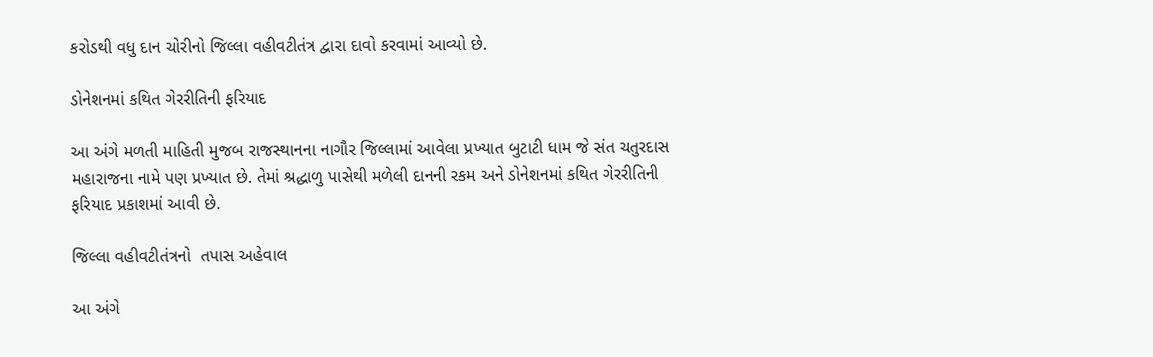કરોડથી વધુ દાન ચોરીનો જિલ્લા વહીવટીતંત્ર દ્વારા દાવો કરવામાં આવ્યો છે.

ડોનેશનમાં કથિત ગેરરીતિની ફરિયાદ

આ અંગે મળતી માહિતી મુજબ રાજસ્થાનના નાગૌર જિલ્લામાં આવેલા પ્રખ્યાત બુટાટી ધામ જે સંત ચતુરદાસ મહારાજના નામે પણ પ્રખ્યાત છે. તેમાં શ્રદ્ધાળુ પાસેથી મળેલી દાનની રકમ અને ડોનેશનમાં કથિત ગેરરીતિની ફરિયાદ પ્રકાશમાં આવી છે.

જિલ્લા વહીવટીતંત્રનો  તપાસ અહેવાલ

આ અંગે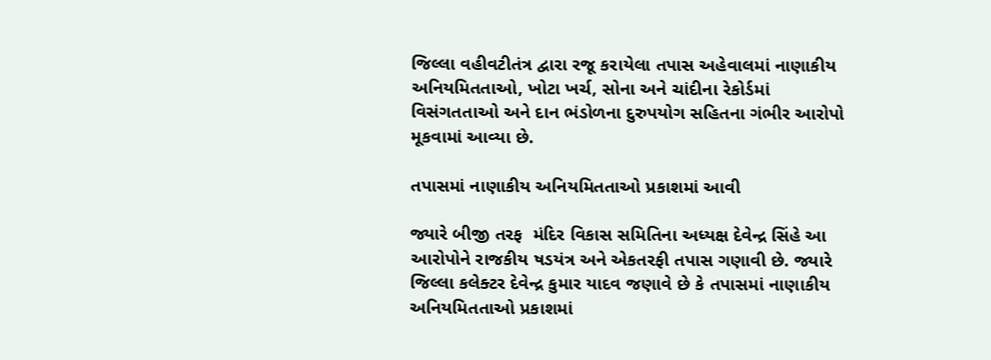જિલ્લા વહીવટીતંત્ર દ્વારા રજૂ કરાયેલા તપાસ અહેવાલમાં નાણાકીય અનિયમિતતાઓ, ખોટા ખર્ચ, સોના અને ચાંદીના રેકોર્ડમાં વિસંગતતાઓ અને દાન ભંડોળના દુરુપયોગ સહિતના ગંભીર આરોપો મૂકવામાં આવ્યા છે.

તપાસમાં નાણાકીય અનિયમિતતાઓ પ્રકાશમાં આવી

જ્યારે બીજી તરફ  મંદિર વિકાસ સમિતિના અધ્યક્ષ દેવેન્દ્ર સિંહે આ આરોપોને રાજકીય ષડયંત્ર અને એકતરફી તપાસ ગણાવી છે. જ્યારે જિલ્લા કલેક્ટર દેવેન્દ્ર કુમાર યાદવ જણાવે છે કે તપાસમાં નાણાકીય અનિયમિતતાઓ પ્રકાશમાં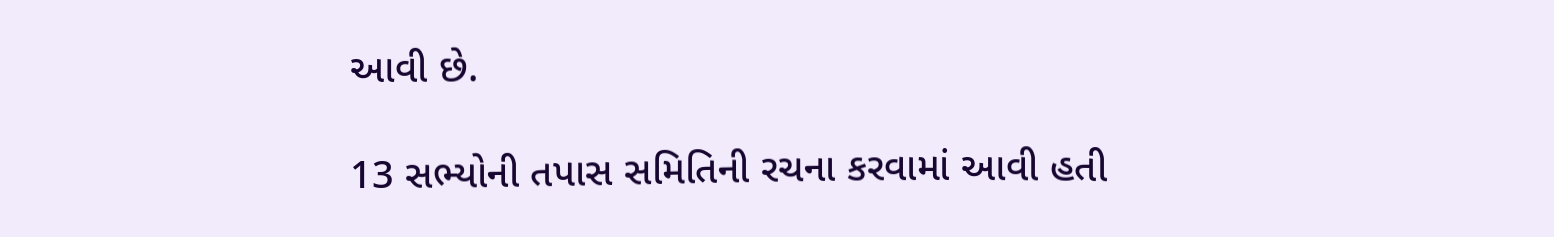આવી છે.

13 સભ્યોની તપાસ સમિતિની રચના કરવામાં આવી હતી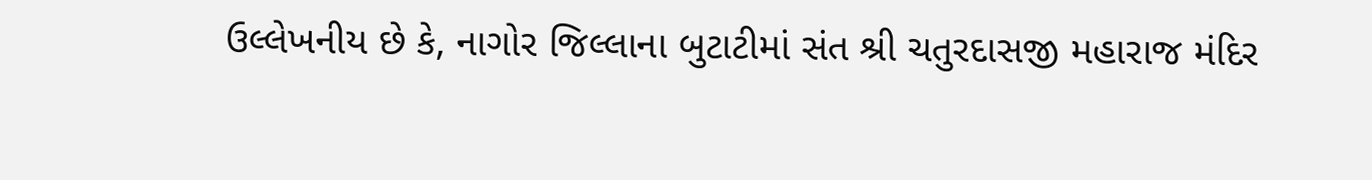ઉલ્લેખનીય છે કે, નાગોર જિલ્લાના બુટાટીમાં સંત શ્રી ચતુરદાસજી મહારાજ મંદિર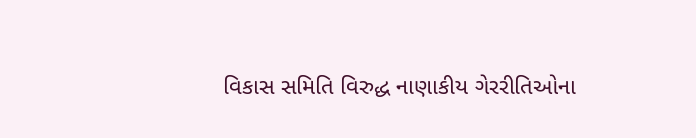વિકાસ સમિતિ વિરુદ્ધ નાણાકીય ગેરરીતિઓના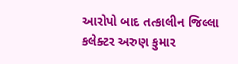આરોપો બાદ તત્કાલીન જિલ્લા કલેક્ટર અરુણ કુમાર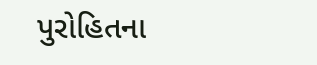પુરોહિતના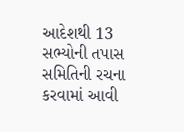આદેશથી 13 સભ્યોની તપાસ સમિતિની રચના કરવામાં આવી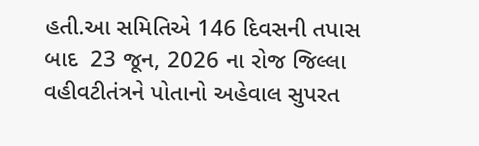હતી.આ સમિતિએ 146 દિવસની તપાસ બાદ  23 જૂન, 2026 ના રોજ જિલ્લા વહીવટીતંત્રને પોતાનો અહેવાલ સુપરત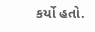કર્યો હતો.